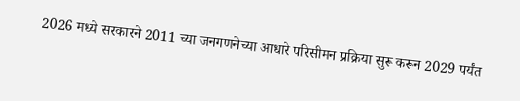2026 मध्ये सरकारने 2011 च्या जनगणनेच्या आधारे परिसीमन प्रक्रिया सुरू करून 2029 पर्यंत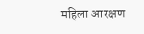महिला आरक्षण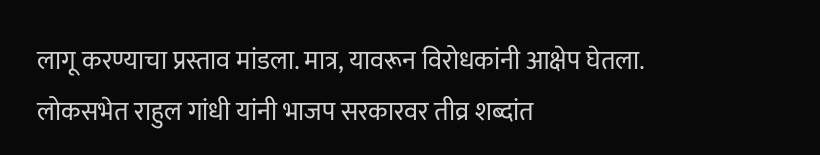लागू करण्याचा प्रस्ताव मांडला. मात्र, यावरून विरोधकांनी आक्षेप घेतला.
लोकसभेत राहुल गांधी यांनी भाजप सरकारवर तीव्र शब्दांत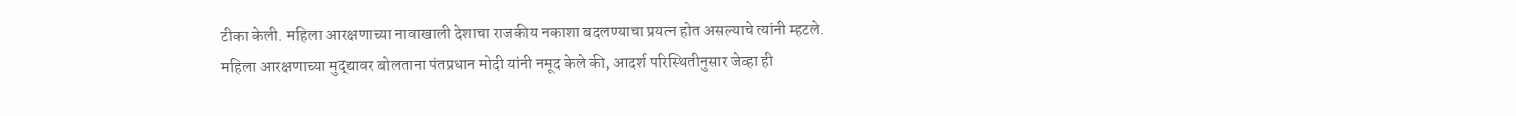टीका केली. महिला आरक्षणाच्या नावाखाली देशाचा राजकीय नकाशा बदलण्याचा प्रयत्न होत असल्याचे त्यांनी म्हटले.
महिला आरक्षणाच्या मुद्द्यावर बोलताना पंतप्रधान मोदी यांनी नमूद केले की, आदर्श परिस्थितीनुसार जेव्हा ही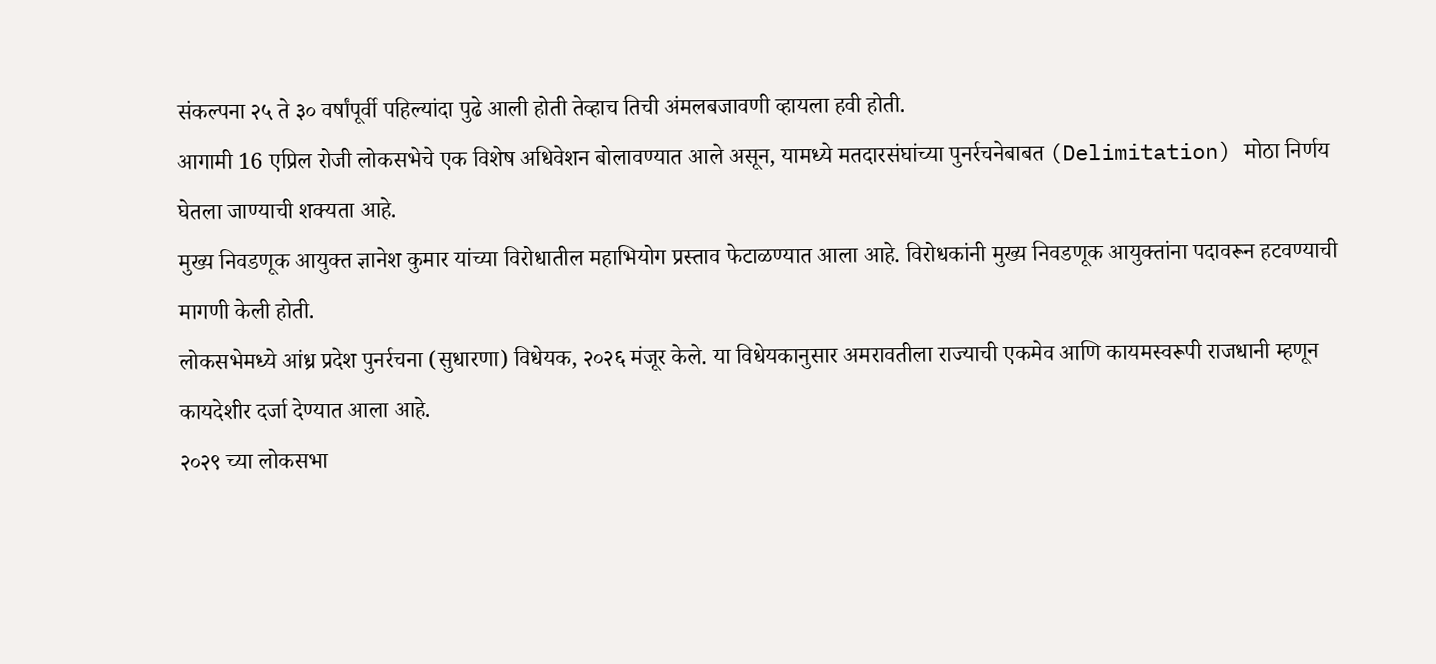संकल्पना २५ ते ३० वर्षांपूर्वी पहिल्यांदा पुढे आली होती तेव्हाच तिची अंमलबजावणी व्हायला हवी होती.
आगामी 16 एप्रिल रोजी लोकसभेचे एक विशेष अधिवेशन बोलावण्यात आले असून, यामध्ये मतदारसंघांच्या पुनर्रचनेबाबत (Delimitation) मोठा निर्णय घेतला जाण्याची शक्यता आहे.
मुख्य निवडणूक आयुक्त ज्ञानेश कुमार यांच्या विरोधातील महाभियोग प्रस्ताव फेटाळण्यात आला आहे. विरोधकांनी मुख्य निवडणूक आयुक्तांना पदावरून हटवण्याची मागणी केली होती.
लोकसभेमध्ये आंध्र प्रदेश पुनर्रचना (सुधारणा) विधेयक, २०२६ मंजूर केले. या विधेयकानुसार अमरावतीला राज्याची एकमेव आणि कायमस्वरूपी राजधानी म्हणून कायदेशीर दर्जा देण्यात आला आहे.
२०२९ च्या लोकसभा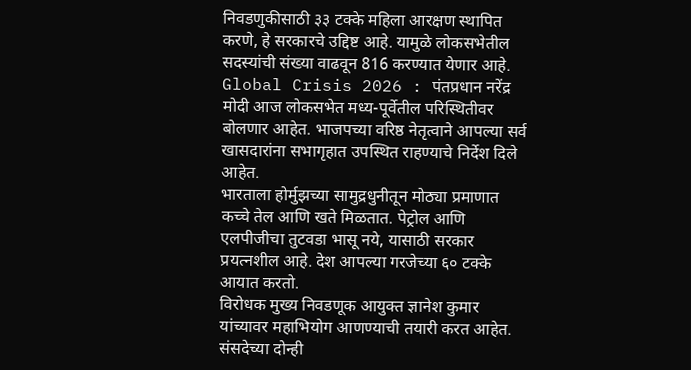निवडणुकीसाठी ३३ टक्के महिला आरक्षण स्थापित करणे, हे सरकारचे उद्दिष्ट आहे. यामुळे लोकसभेतील सदस्यांची संख्या वाढवून 816 करण्यात येणार आहे.
Global Crisis 2026 : पंतप्रधान नरेंद्र मोदी आज लोकसभेत मध्य-पूर्वेतील परिस्थितीवर बोलणार आहेत. भाजपच्या वरिष्ठ नेतृत्वाने आपल्या सर्व खासदारांना सभागृहात उपस्थित राहण्याचे निर्देश दिले आहेत.
भारताला होर्मुझच्या सामुद्रधुनीतून मोठ्या प्रमाणात कच्चे तेल आणि खते मिळतात. पेट्रोल आणि एलपीजीचा तुटवडा भासू नये, यासाठी सरकार प्रयत्नशील आहे. देश आपल्या गरजेच्या ६० टक्के आयात करतो.
विरोधक मुख्य निवडणूक आयुक्त ज्ञानेश कुमार यांच्यावर महाभियोग आणण्याची तयारी करत आहेत. संसदेच्या दोन्ही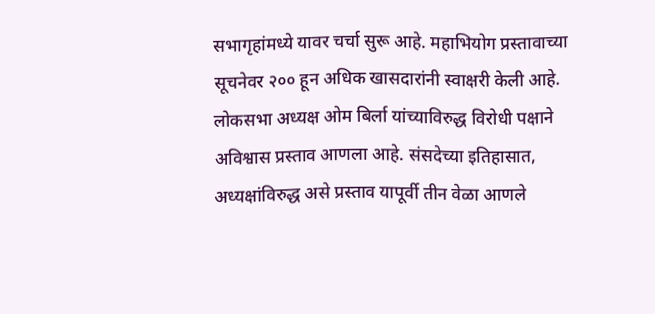सभागृहांमध्ये यावर चर्चा सुरू आहे. महाभियोग प्रस्तावाच्या सूचनेवर २०० हून अधिक खासदारांनी स्वाक्षरी केली आहे.
लोकसभा अध्यक्ष ओम बिर्ला यांच्याविरुद्ध विरोधी पक्षाने अविश्वास प्रस्ताव आणला आहे. संसदेच्या इतिहासात, अध्यक्षांविरुद्ध असे प्रस्ताव यापूर्वी तीन वेळा आणले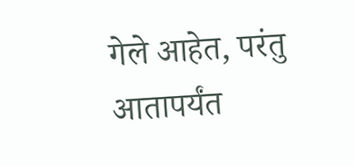गेले आहेत, परंतु आतापर्यंत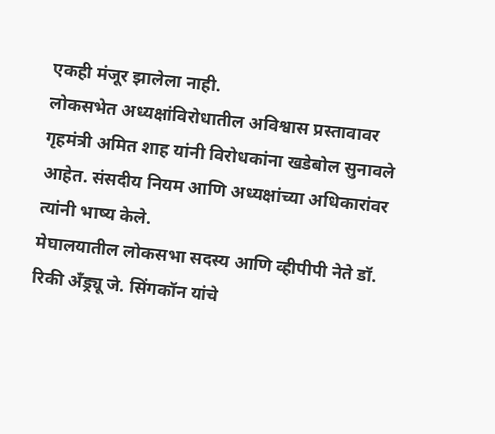एकही मंजूर झालेला नाही.
लोकसभेत अध्यक्षांविरोधातील अविश्वास प्रस्तावावर गृहमंत्री अमित शाह यांनी विरोधकांना खडेबोल सुनावले आहेत. संसदीय नियम आणि अध्यक्षांच्या अधिकारांवर त्यांनी भाष्य केले.
मेघालयातील लोकसभा सदस्य आणि व्हीपीपी नेते डॉ. रिकी अँड्र्यू जे. सिंगकॉन यांचे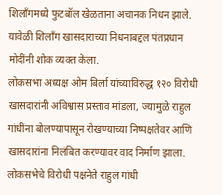शिलाँगमध्ये फुटबॉल खेळताना अचानक निधन झाले. यावेळी शिलाँग खासदाराच्या निधनाबद्दल पंतप्रधान मोदींनी शोक व्यक्त केला.
लोकसभा अध्यक्ष ओम बिर्ला यांच्याविरुद्ध १२० विरोधी खासदारांनी अविश्वास प्रस्ताव मांडला, ज्यामुळे राहुल गांधींना बोलण्यापासून रोखण्याच्या निष्पक्षतेवर आणि खासदारांना निलंबित करण्यावर वाद निर्माण झाला.
लोकसभेचे विरोधी पक्षनेते राहुल गांधी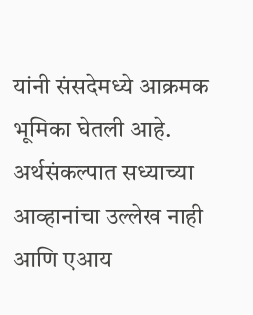यांनी संसदेमध्ये आक्रमक भूमिका घेतली आहे. अर्थसंकल्पात सध्याच्या आव्हानांचा उल्लेख नाही आणि एआय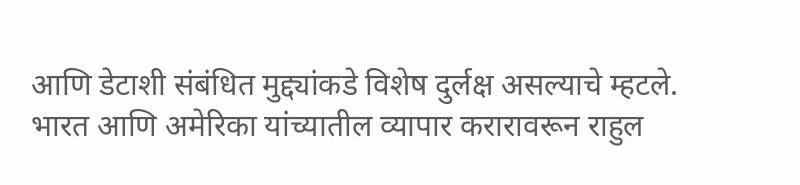आणि डेटाशी संबंधित मुद्द्यांकडे विशेष दुर्लक्ष असल्याचे म्हटले.
भारत आणि अमेरिका यांच्यातील व्यापार करारावरून राहुल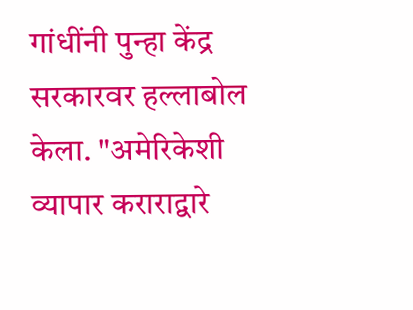गांधींनी पुन्हा केंद्र सरकारवर हल्लाबोल केला. "अमेरिकेशी व्यापार कराराद्वारे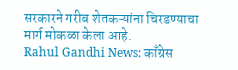सरकारने गरीब शेतकऱ्यांना चिरडण्याचा मार्ग मोकळा केला आहे.
Rahul Gandhi News: काँग्रेस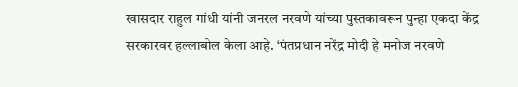खासदार राहुल गांधी यांनी जनरल नरवणे यांच्या पुस्तकावरून पुन्हा एकदा केंद्र सरकारवर हल्लाबोल केला आहे. ‘पंतप्रधान नरेंद्र मोदी हे मनोज नरवणे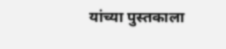यांच्या पुस्तकाला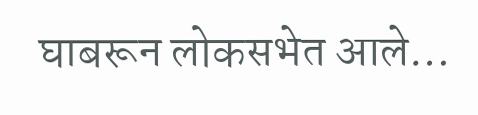घाबरून लोकसभेत आले…